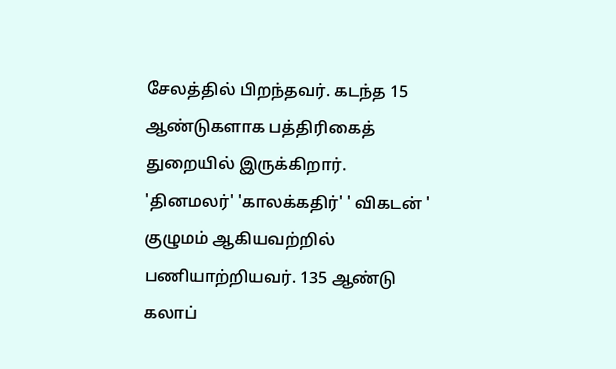சேலத்தில் பிறந்தவர். கடந்த 15 ஆண்டுகளாக பத்திரிகைத் துறையில் இருக்கிறார். 'தினமலர்' 'காலக்கதிர்' ' விகடன் ' குழுமம் ஆகியவற்றில் பணியாற்றியவர். 135 ஆண்டு கலாப்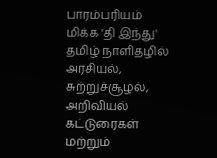பாரம்பரியம் மிக்க 'தி இந்து' தமிழ் நாளிதழில் அரசியல், சுற்றுச்சூழல், அறிவியல் கட்டுரைகள் மற்றும்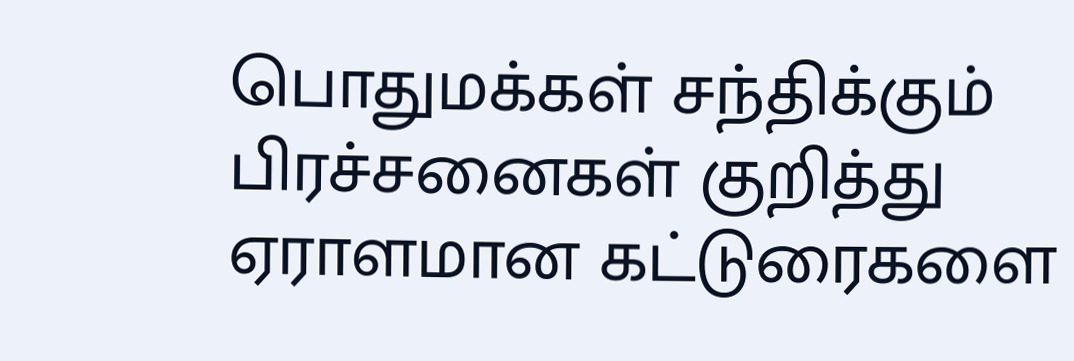பொதுமக்கள் சந்திக்கும் பிரச்சனைகள் குறித்து ஏராளமான கட்டுரைகளை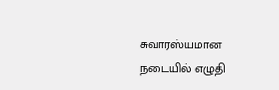சுவாரஸ்யமான நடையில் எழுதி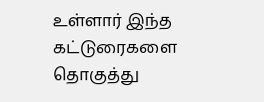உள்ளார் இந்த கட்டுரைகளை தொகுத்து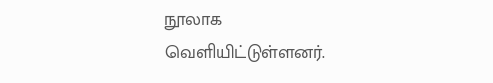நூலாக வெளியிட்டுள்ளனர்.